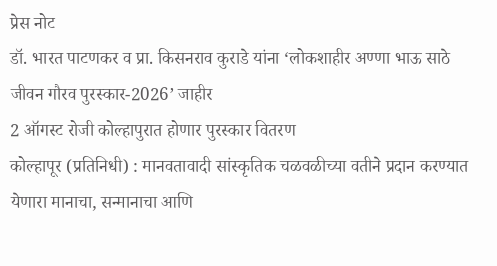प्रेस नोट
डॉ. भारत पाटणकर व प्रा. किसनराव कुराडे यांना ‘लोकशाहीर अण्णा भाऊ साठे जीवन गौरव पुरस्कार-2026’ जाहीर
2 ऑगस्ट रोजी कोल्हापुरात होणार पुरस्कार वितरण
कोल्हापूर (प्रतिनिधी) : मानवतावादी सांस्कृतिक चळवळीच्या वतीने प्रदान करण्यात येणारा मानाचा, सन्मानाचा आणि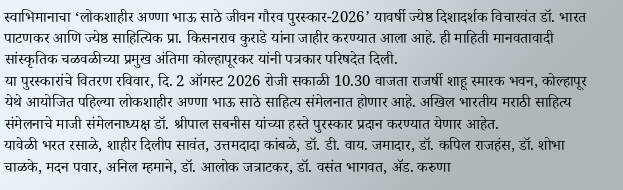स्वाभिमानाचा ‘लोकशाहीर अण्णा भाऊ साठे जीवन गौरव पुरस्कार-2026’ यावर्षी ज्येष्ठ दिशादर्शक विचारवंत डॉ. भारत पाटणकर आणि ज्येष्ठ साहित्यिक प्रा. किसनराव कुराडे यांना जाहीर करण्यात आला आहे. ही माहिती मानवतावादी सांस्कृतिक चळवळीच्या प्रमुख अंतिमा कोल्हापूरकर यांनी पत्रकार परिषदेत दिली.
या पुरस्कारांचे वितरण रविवार, दि. 2 ऑगस्ट 2026 रोजी सकाळी 10.30 वाजता राजर्षी शाहू स्मारक भवन, कोल्हापूर येथे आयोजित पहिल्या लोकशाहीर अण्णा भाऊ साठे साहित्य संमेलनात होणार आहे. अखिल भारतीय मराठी साहित्य संमेलनाचे माजी संमेलनाध्यक्ष डॉ. श्रीपाल सबनीस यांच्या हस्ते पुरस्कार प्रदान करण्यात येणार आहेत.
यावेळी भरत रसाळे, शाहीर दिलीप सावंत, उत्तमदादा कांबळे, डॉ. डी. वाय. जमादार, डॉ. कपिल राजहंस, डॉ. शोभा चाळके, मदन पवार, अनिल म्हमाने, डॉ. आलोक जत्राटकर, डॉ. वसंत भागवत, ॲड. करुणा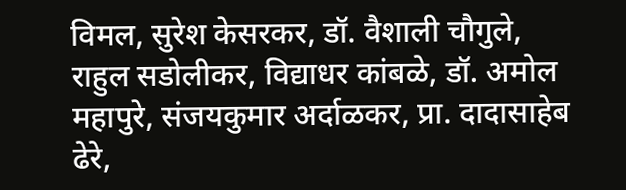विमल, सुरेश केसरकर, डॉ. वैशाली चौगुले, राहुल सडोलीकर, विद्याधर कांबळे, डॉ. अमोल महापुरे, संजयकुमार अर्दाळकर, प्रा. दादासाहेब ढेरे,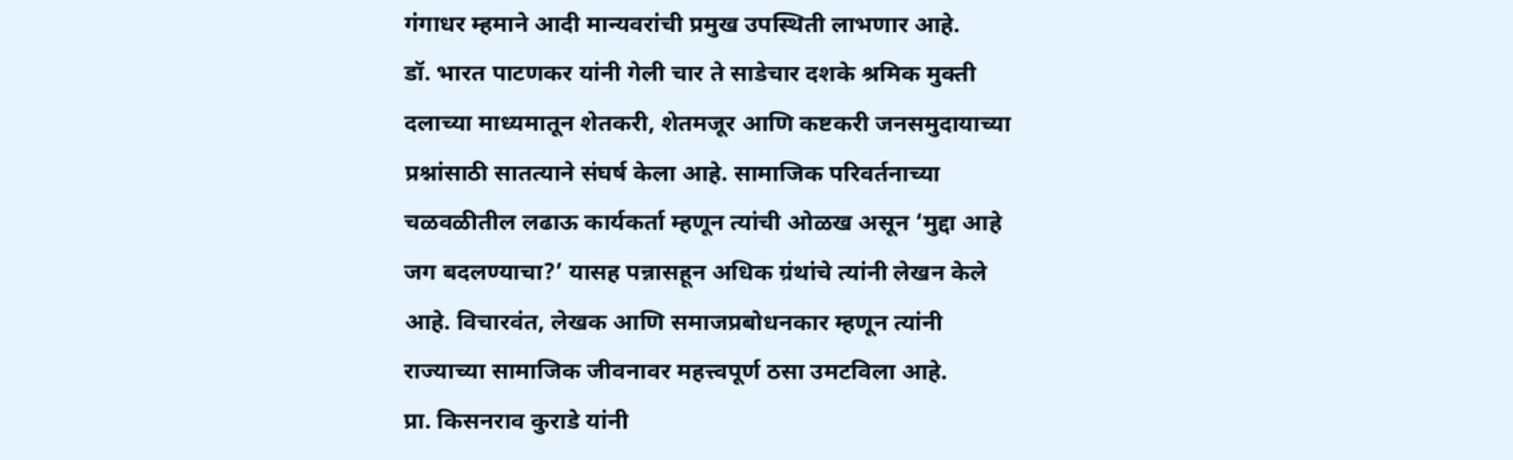गंगाधर म्हमाने आदी मान्यवरांची प्रमुख उपस्थिती लाभणार आहे.
डॉ. भारत पाटणकर यांनी गेली चार ते साडेचार दशके श्रमिक मुक्ती दलाच्या माध्यमातून शेतकरी, शेतमजूर आणि कष्टकरी जनसमुदायाच्या प्रश्नांसाठी सातत्याने संघर्ष केला आहे. सामाजिक परिवर्तनाच्या चळवळीतील लढाऊ कार्यकर्ता म्हणून त्यांची ओळख असून ‘मुद्दा आहे जग बदलण्याचा?’ यासह पन्नासहून अधिक ग्रंथांचे त्यांनी लेखन केले आहे. विचारवंत, लेखक आणि समाजप्रबोधनकार म्हणून त्यांनी राज्याच्या सामाजिक जीवनावर महत्त्वपूर्ण ठसा उमटविला आहे.
प्रा. किसनराव कुराडे यांनी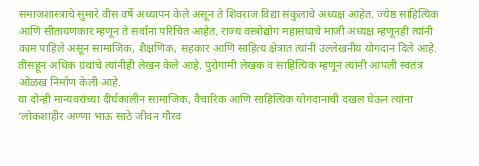समाजशास्त्राचे सुमारे वीस वर्षे अध्यापन केले असून ते शिवराज विद्या संकुलाचे अध्यक्ष आहेत. ज्येष्ठ साहित्यिक आणि सीतायणकार म्हणून ते सर्वांना परिचित आहेत. राज्य वस्त्रोद्योग महासंघाचे माजी अध्यक्ष म्हणूनही त्यांनी काम पाहिले असून सामाजिक, शैक्षणिक, सहकार आणि साहित्य क्षेत्रात त्यांनी उल्लेखनीय योगदान दिले आहे. तीसहून अधिक ग्रंथांचे त्यांनीही लेखन केले आहे. पुरोगामी लेखक व साहित्यिक म्हणून त्यांनी आपली स्वतंत्र ओळख निर्माण केली आहे.
या दोन्ही मान्यवरांच्या दीर्घकालीन सामाजिक, वैचारिक आणि साहित्यिक योगदानाची दखल घेऊन त्यांना ‘लोकशाहीर अण्णा भाऊ साठे जीवन गौरव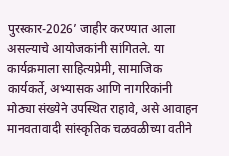पुरस्कार-2026’ जाहीर करण्यात आला असल्याचे आयोजकांनी सांगितले. या कार्यक्रमाला साहित्यप्रेमी, सामाजिक कार्यकर्ते, अभ्यासक आणि नागरिकांनी मोठ्या संख्येने उपस्थित राहावे, असे आवाहन मानवतावादी सांस्कृतिक चळवळीच्या वतीने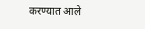करण्यात आले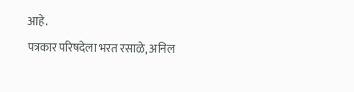आहे.
पत्रकार परिषदेला भरत रसाळे, अनिल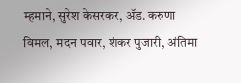म्हमाने, सुरेश केसरकर, ॲड. करुणा विमल, मदन पवार, शंकर पुजारी, अंतिमा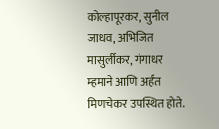कोल्हापूरकर, सुनील जाधव, अभिजित मासुर्लीकर, गंगाधर म्हमाने आणि अर्हंत मिणचेकर उपस्थित होते.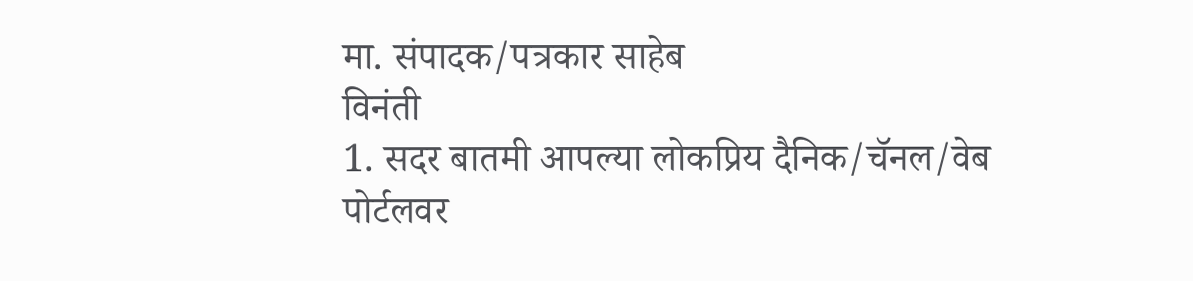मा. संपादक/पत्रकार साहेब
विनंती
1. सदर बातमी आपल्या लोकप्रिय दैनिक/चॅनल/वेब पोर्टलवर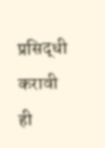प्रसिद्धी करावी ही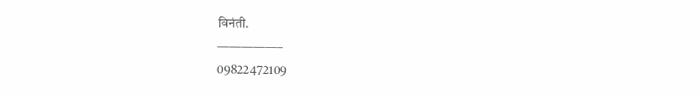विनंती.
—————–
09822472109